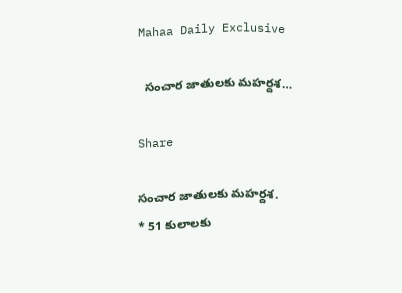Mahaa Daily Exclusive

  సంచార జాతులకు మహర్దశ…

Share

సంచార జాతులకు మహర్దశ.
* 51 కులాలకు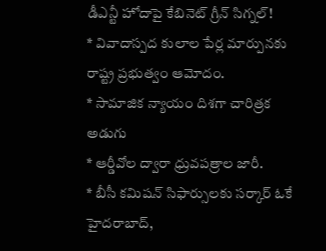డీఎన్టీ హోదాపై కేబినెట్ గ్రీన్ సిగ్నల్!
* వివాదాస్పద కులాల పేర్ల మార్పునకు రాష్ట్ర ప్రభుత్వం ఆమోదం.
* సామాజిక న్యాయం దిశగా చారిత్రక అడుగు
* ఆర్డీవోల ద్వారా ధ్రువపత్రాల జారీ.
* బీసీ కమిషన్ సిఫార్సులకు సర్కార్ ఓకే
హైదరాబాద్,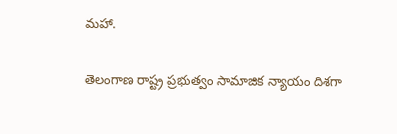మహా.

తెలంగాణ రాష్ట్ర ప్రభుత్వం సామాజిక న్యాయం దిశగా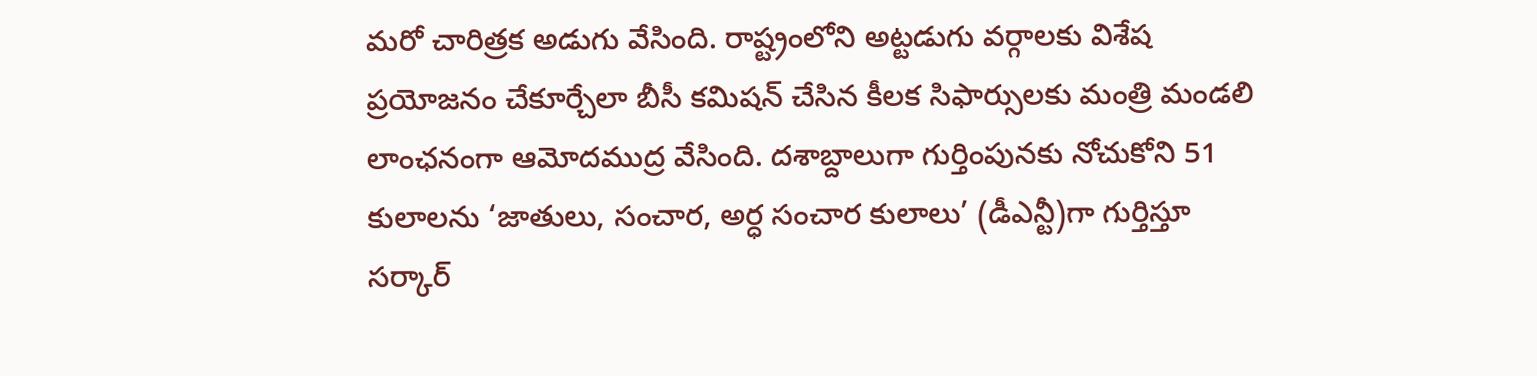మరో చారిత్రక అడుగు వేసింది. రాష్ట్రంలోని అట్టడుగు వర్గాలకు విశేష ప్రయోజనం చేకూర్చేలా బీసీ కమిషన్ చేసిన కీలక సిఫార్సులకు మంత్రి మండలి లాంఛనంగా ఆమోదముద్ర వేసింది. దశాబ్దాలుగా గుర్తింపునకు నోచుకోని 51 కులాలను ‘జాతులు, సంచార, అర్ధ సంచార కులాలు’ (డీఎన్టీ)గా గుర్తిస్తూ సర్కార్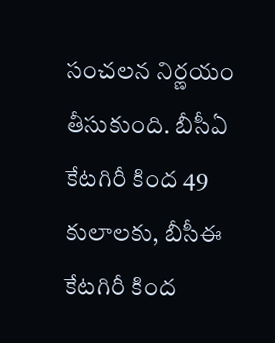సంచలన నిర్ణయం తీసుకుంది. బీసీఏ కేటగిరీ కింద 49 కులాలకు, బీసీఈ కేటగిరీ కింద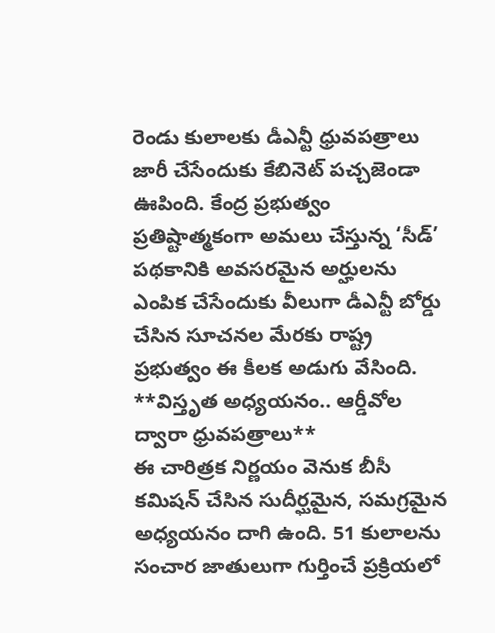రెండు కులాలకు డీఎన్టీ ధ్రువపత్రాలు జారీ చేసేందుకు కేబినెట్ పచ్చజెండా ఊపింది. కేంద్ర ప్రభుత్వం ప్రతిష్టాత్మకంగా అమలు చేస్తున్న ‘సీడ్’ పథకానికి అవసరమైన అర్హులను ఎంపిక చేసేందుకు వీలుగా డీఎన్టీ బోర్డు చేసిన సూచనల మేరకు రాష్ట్ర ప్రభుత్వం ఈ కీలక అడుగు వేసింది.
**విస్తృత అధ్యయనం.. ఆర్డీవోల ద్వారా ధ్రువపత్రాలు**
ఈ చారిత్రక నిర్ణయం వెనుక బీసీ కమిషన్ చేసిన సుదీర్ఘమైన, సమగ్రమైన అధ్యయనం దాగి ఉంది. 51 కులాలను సంచార జాతులుగా గుర్తించే ప్రక్రియలో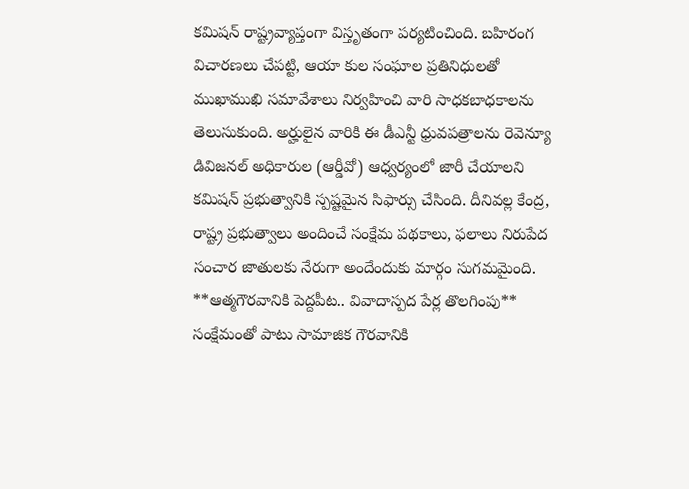కమిషన్ రాష్ట్రవ్యాప్తంగా విస్తృతంగా పర్యటించింది. బహిరంగ విచారణలు చేపట్టి, ఆయా కుల సంఘాల ప్రతినిధులతో ముఖాముఖి సమావేశాలు నిర్వహించి వారి సాధకబాధకాలను తెలుసుకుంది. అర్హులైన వారికి ఈ డీఎన్టీ ధ్రువపత్రాలను రెవెన్యూ డివిజనల్ అధికారుల (ఆర్డీవో) ఆధ్వర్యంలో జారీ చేయాలని కమిషన్ ప్రభుత్వానికి స్పష్టమైన సిఫార్సు చేసింది. దీనివల్ల కేంద్ర, రాష్ట్ర ప్రభుత్వాలు అందించే సంక్షేమ పథకాలు, ఫలాలు నిరుపేద సంచార జాతులకు నేరుగా అందేందుకు మార్గం సుగమమైంది.
**ఆత్మగౌరవానికి పెద్దపీట.. వివాదాస్పద పేర్ల తొలగింపు**
సంక్షేమంతో పాటు సామాజిక గౌరవానికి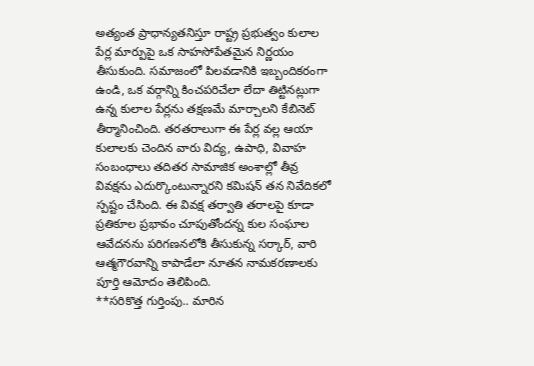అత్యంత ప్రాధాన్యతనిస్తూ రాష్ట్ర ప్రభుత్వం కులాల పేర్ల మార్పుపై ఒక సాహసోపేతమైన నిర్ణయం తీసుకుంది. సమాజంలో పిలవడానికి ఇబ్బందికరంగా ఉండి, ఒక వర్గాన్ని కించపరిచేలా లేదా తిట్టినట్లుగా ఉన్న కులాల పేర్లను తక్షణమే మార్చాలని కేబినెట్ తీర్మానించింది. తరతరాలుగా ఈ పేర్ల వల్ల ఆయా కులాలకు చెందిన వారు విద్య, ఉపాధి, వివాహ సంబంధాలు తదితర సామాజిక అంశాల్లో తీవ్ర వివక్షను ఎదుర్కొంటున్నారని కమిషన్ తన నివేదికలో స్పష్టం చేసింది. ఈ వివక్ష తర్వాతి తరాలపై కూడా ప్రతికూల ప్రభావం చూపుతోందన్న కుల సంఘాల ఆవేదనను పరిగణనలోకి తీసుకున్న సర్కార్, వారి ఆత్మగౌరవాన్ని కాపాడేలా నూతన నామకరణాలకు పూర్తి ఆమోదం తెలిపింది.
**సరికొత్త గుర్తింపు.. మారిన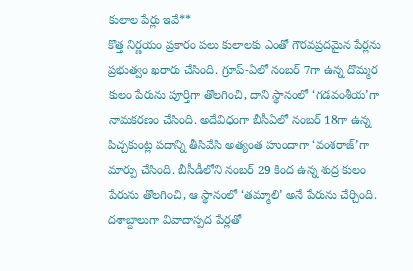కులాల పేర్లు ఇవే**
కొత్త నిర్ణయం ప్రకారం పలు కులాలకు ఎంతో గౌరవప్రదమైన పేర్లను ప్రభుత్వం ఖరారు చేసింది. గ్రూప్-ఏలో నంబర్ 7గా ఉన్న దొమ్మర కులం పేరును పూర్తిగా తొలగించి, దాని స్థానంలో ‘గడవంశీయ’గా నామకరణం చేసింది. అదేవిధంగా బీసీఏలో నంబర్ 18గా ఉన్న పిచ్చకుంట్ల పదాన్ని తీసివేసి అత్యంత హుందాగా ‘వంశరాజ్’గా మార్పు చేసింది. బీసీడీలోని నంబర్ 29 కింద ఉన్న శుద్ర కులం పేరును తొలగించి, ఆ స్థానంలో ‘తమ్మాలి’ అనే పేరును చేర్చింది. దశాబ్దాలుగా వివాదాస్పద పేర్లతో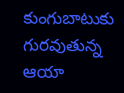కుంగుబాటుకు గురవుతున్న ఆయా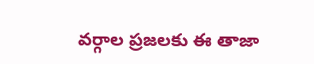వర్గాల ప్రజలకు ఈ తాజా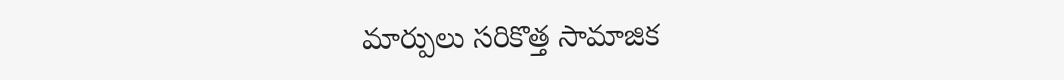మార్పులు సరికొత్త సామాజిక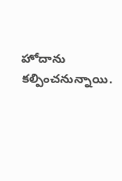హోదాను కల్పించనున్నాయి.